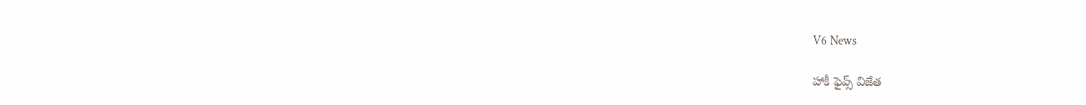V6 News

హాకీ ఫైవ్స్‌‌‌‌ విజేత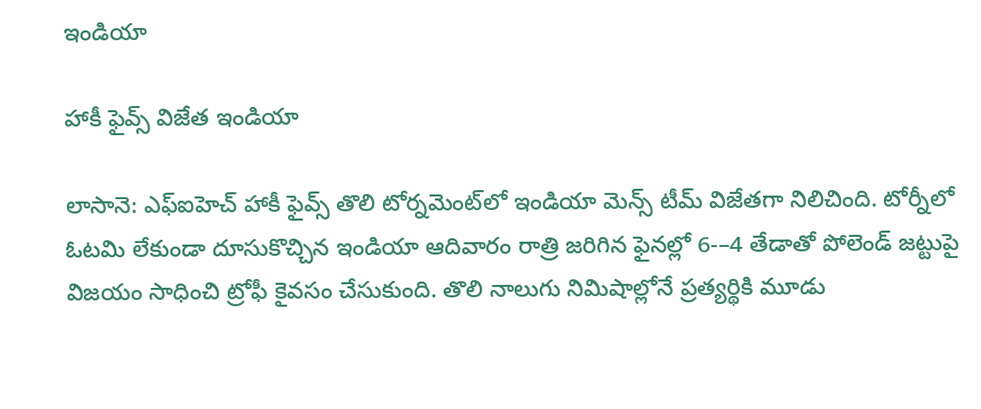ఇండియా

హాకీ ఫైవ్స్‌‌‌‌ విజేత ఇండియా

లాసానె: ఎఫ్‌‌ఐహెచ్‌‌ హాకీ ఫైవ్స్‌‌ తొలి టోర్నమెంట్‌‌లో ఇండియా మెన్స్‌‌ టీమ్‌‌ విజేతగా నిలిచింది. టోర్నీలో ఓటమి లేకుండా దూసుకొచ్చిన ఇండియా ఆదివారం రాత్రి జరిగిన ఫైనల్లో 6-–4 తేడాతో పోలెండ్‌‌ జట్టుపై విజయం సాధించి ట్రోఫీ కైవసం చేసుకుంది. తొలి నాలుగు నిమిషాల్లోనే ప్రత్యర్థికి మూడు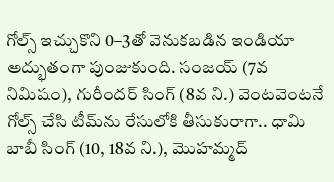గోల్స్‌‌ ఇచ్చుకొని 0–3తో వెనుకబడిన ఇండియా అద్భుతంగా పుంజుకుంది. సంజయ్‌‌ (7వ నిమిషం), గురీందర్‌‌ సింగ్‌‌ (8వ ని.) వెంటవెంటనే గోల్స్‌‌ చేసి టీమ్‌‌ను రేసులోకి తీసుకురాగా.. ధామి బాబీ సింగ్‌‌ (10, 18వ ని.), మొహమ్మద్‌‌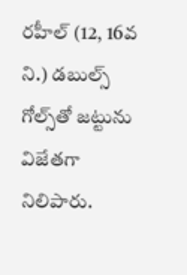రహీల్‌‌ (12, 16వ ని.) డబుల్స్‌‌ గోల్స్‌‌తో జట్టును విజేతగా నిలిపారు.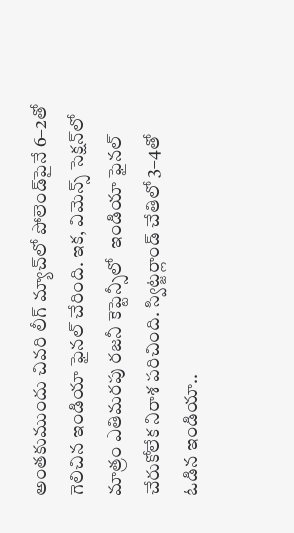అంతకుముందు చివరి లీగ్‌‌ మ్యాచ్‌‌లో పోలెండ్‌‌పైనే 6–2తో గెలిచిన ఇండియా ఫైనల్‌‌ చేరింది. ఇక, విమెన్స్‌‌ సెక్షన్‌‌లో మాత్రం ఎతిమరపు రజనీ కెప్టెన్సీలో  ఇండియా ఫైనల్‌‌ చేరుకోలేక నిరాశ పరిచింది. స్విట్జర్లాండ్‌‌ చేతిలో 3–4తో ఓడిన ఇండియా..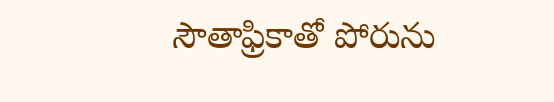సౌతాఫ్రికాతో పోరును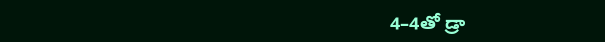4–4తో డ్రా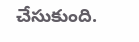చేసుకుంది.